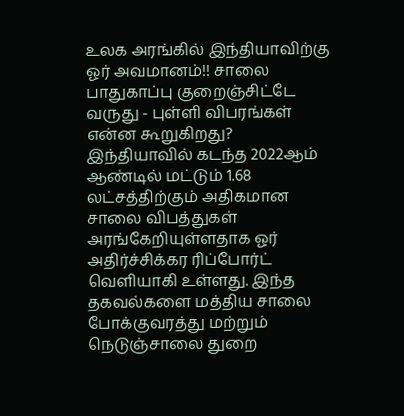உலக அரங்கில் இந்தியாவிற்கு ஓர் அவமானம்!! சாலை பாதுகாப்பு குறைஞ்சிட்டே வருது - புள்ளி விபரங்கள் என்ன கூறுகிறது?
இந்தியாவில் கடந்த 2022ஆம் ஆண்டில் மட்டும் 1.68 லட்சத்திற்கும் அதிகமான சாலை விபத்துகள் அரங்கேறியுள்ளதாக ஓர் அதிர்ச்சிக்கர ரிப்போர்ட் வெளியாகி உள்ளது. இந்த தகவல்களை மத்திய சாலை போக்குவரத்து மற்றும் நெடுஞ்சாலை துறை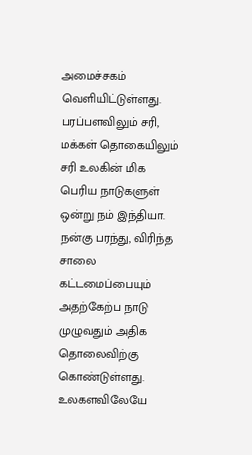அமைச்சகம் வெளியிட்டுள்ளது.
பரப்பளவிலும் சரி, மக்கள் தொகையிலும் சரி உலகின் மிக பெரிய நாடுகளுள் ஒன்று நம் இந்தியா. நன்கு பரந்து, விரிந்த சாலை கட்டமைப்பையும் அதற்கேற்ப நாடு முழுவதும் அதிக தொலைவிற்கு கொண்டுள்ளது. உலகளவிலேயே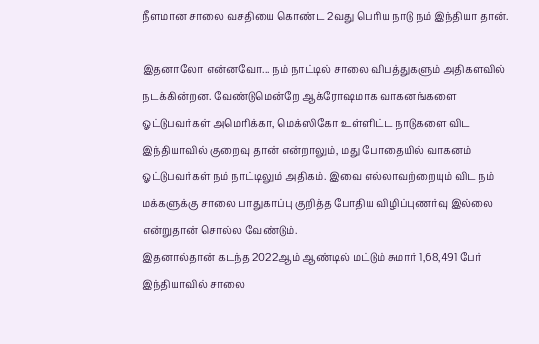நீளமான சாலை வசதியை கொண்ட 2வது பெரிய நாடு நம் இந்தியா தான்.

இதனாலோ என்னவோ... நம் நாட்டில் சாலை விபத்துகளும் அதிகளவில் நடக்கின்றன. வேண்டுமென்றே ஆக்ரோஷமாக வாகனங்களை ஓட்டுபவர்கள் அமெரிக்கா, மெக்ஸிகோ உள்ளிட்ட நாடுகளை விட இந்தியாவில் குறைவு தான் என்றாலும், மது போதையில் வாகனம் ஓட்டுபவர்கள் நம் நாட்டிலும் அதிகம். இவை எல்லாவற்றையும் விட நம் மக்களுக்கு சாலை பாதுகாப்பு குறித்த போதிய விழிப்புணர்வு இல்லை என்றுதான் சொல்ல வேண்டும்.
இதனால்தான் கடந்த 2022ஆம் ஆண்டில் மட்டும் சுமார் 1,68,491 பேர் இந்தியாவில் சாலை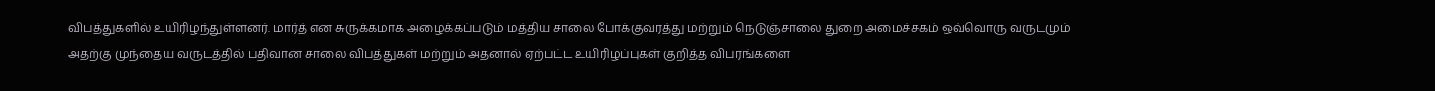விபத்துகளில் உயிரிழந்துள்ளனர். மார்த் என சுருக்கமாக அழைக்கப்படும் மத்திய சாலை போக்குவரத்து மற்றும் நெடுஞ்சாலை துறை அமைச்சகம் ஒவ்வொரு வருடமும் அதற்கு முந்தைய வருடத்தில் பதிவான சாலை விபத்துகள் மற்றும் அதனால் ஏற்பட்ட உயிரிழப்புகள் குறித்த விபரங்களை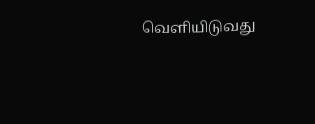வெளியிடுவது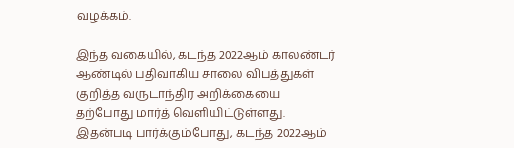வழக்கம்.

இந்த வகையில், கடந்த 2022ஆம் காலண்டர் ஆண்டில் பதிவாகிய சாலை விபத்துகள் குறித்த வருடாந்திர அறிக்கையை தற்போது மார்த் வெளியிட்டுள்ளது. இதன்படி பார்க்கும்போது, கடந்த 2022ஆம்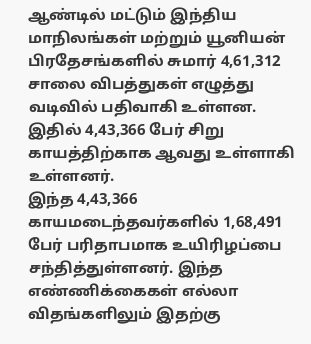ஆண்டில் மட்டும் இந்திய மாநிலங்கள் மற்றும் யூனியன் பிரதேசங்களில் சுமார் 4,61,312 சாலை விபத்துகள் எழுத்து வடிவில் பதிவாகி உள்ளன. இதில் 4,43,366 பேர் சிறு காயத்திற்காக ஆவது உள்ளாகி உள்ளனர்.
இந்த 4,43,366 காயமடைந்தவர்களில் 1,68,491 பேர் பரிதாபமாக உயிரிழப்பை சந்தித்துள்ளனர். இந்த எண்ணிக்கைகள் எல்லா விதங்களிலும் இதற்கு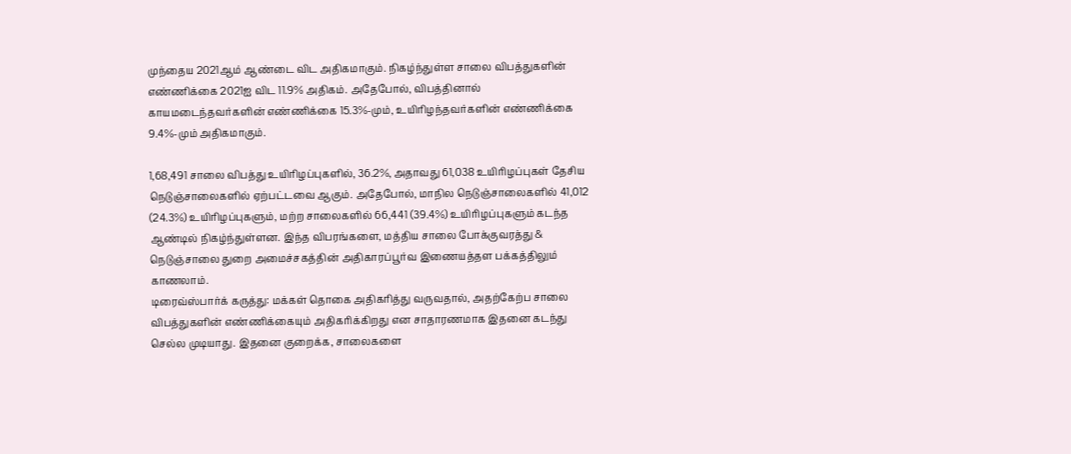முந்தைய 2021ஆம் ஆண்டை விட அதிகமாகும். நிகழ்ந்துள்ள சாலை விபத்துகளின் எண்ணிக்கை 2021ஐ விட 11.9% அதிகம். அதேபோல், விபத்தினால் காயமடைந்தவர்களின் எண்ணிக்கை 15.3%-மும், உயிரிழந்தவர்களின் எண்ணிக்கை 9.4%-மும் அதிகமாகும்.

1,68,491 சாலை விபத்து உயிரிழப்புகளில், 36.2%, அதாவது 61,038 உயிரிழப்புகள் தேசிய நெடுஞ்சாலைகளில் ஏற்பட்டவை ஆகும். அதேபோல், மாநில நெடுஞ்சாலைகளில் 41,012 (24.3%) உயிரிழப்புகளும், மற்ற சாலைகளில் 66,441 (39.4%) உயிரிழப்புகளும் கடந்த ஆண்டில் நிகழ்ந்துள்ளன. இந்த விபரங்களை, மத்திய சாலை போக்குவரத்து & நெடுஞ்சாலை துறை அமைச்சகத்தின் அதிகாரப்பூர்வ இணையத்தள பக்கத்திலும் காணலாம்.
டிரைவ்ஸ்பார்க் கருத்து: மக்கள் தொகை அதிகரித்து வருவதால், அதற்கேற்ப சாலை விபத்துகளின் எண்ணிக்கையும் அதிகரிக்கிறது என சாதாரணமாக இதனை கடந்து செல்ல முடியாது. இதனை குறைக்க, சாலைகளை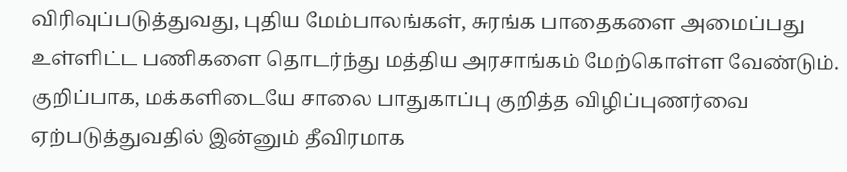விரிவுப்படுத்துவது, புதிய மேம்பாலங்கள், சுரங்க பாதைகளை அமைப்பது உள்ளிட்ட பணிகளை தொடர்ந்து மத்திய அரசாங்கம் மேற்கொள்ள வேண்டும். குறிப்பாக, மக்களிடையே சாலை பாதுகாப்பு குறித்த விழிப்புணர்வை ஏற்படுத்துவதில் இன்னும் தீவிரமாக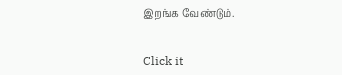இறங்க வேண்டும்.


Click it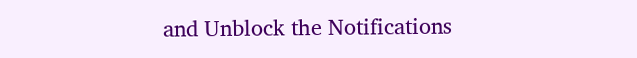and Unblock the Notifications